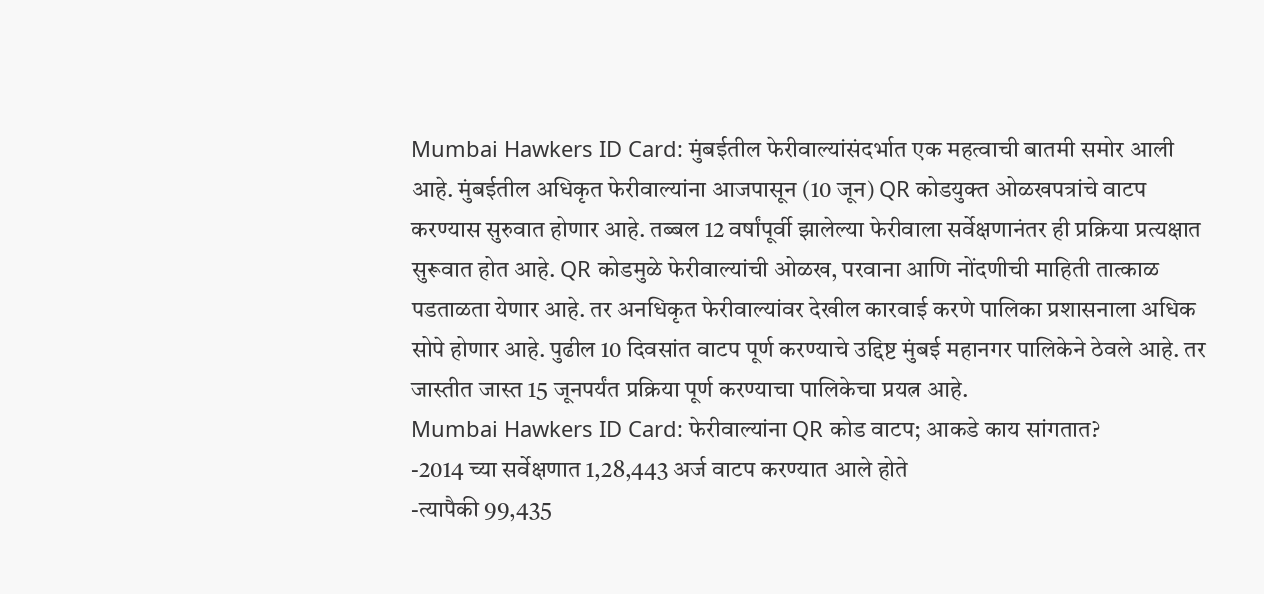Mumbai Hawkers ID Card: मुंबईतील फेरीवाल्यांसंदर्भात एक महत्वाची बातमी समोर आली आहे. मुंबईतील अधिकृत फेरीवाल्यांना आजपासून (10 जून) QR कोडयुक्त ओळखपत्रांचे वाटप करण्यास सुरुवात होणार आहे. तब्बल 12 वर्षांपूर्वी झालेल्या फेरीवाला सर्वेक्षणानंतर ही प्रक्रिया प्रत्यक्षात सुरूवात होत आहे. QR कोडमुळे फेरीवाल्यांची ओळख, परवाना आणि नोंदणीची माहिती तात्काळ पडताळता येणार आहे. तर अनधिकृत फेरीवाल्यांवर देखील कारवाई करणे पालिका प्रशासनाला अधिक सोपे होणार आहे. पुढील 10 दिवसांत वाटप पूर्ण करण्याचे उद्दिष्ट मुंबई महानगर पालिकेने ठेवले आहे. तर जास्तीत जास्त 15 जूनपर्यंत प्रक्रिया पूर्ण करण्याचा पालिकेचा प्रयत्न आहे.
Mumbai Hawkers ID Card: फेरीवाल्यांना QR कोड वाटप; आकडे काय सांगतात?
-2014 च्या सर्वेक्षणात 1,28,443 अर्ज वाटप करण्यात आले होते
-त्यापैकी 99,435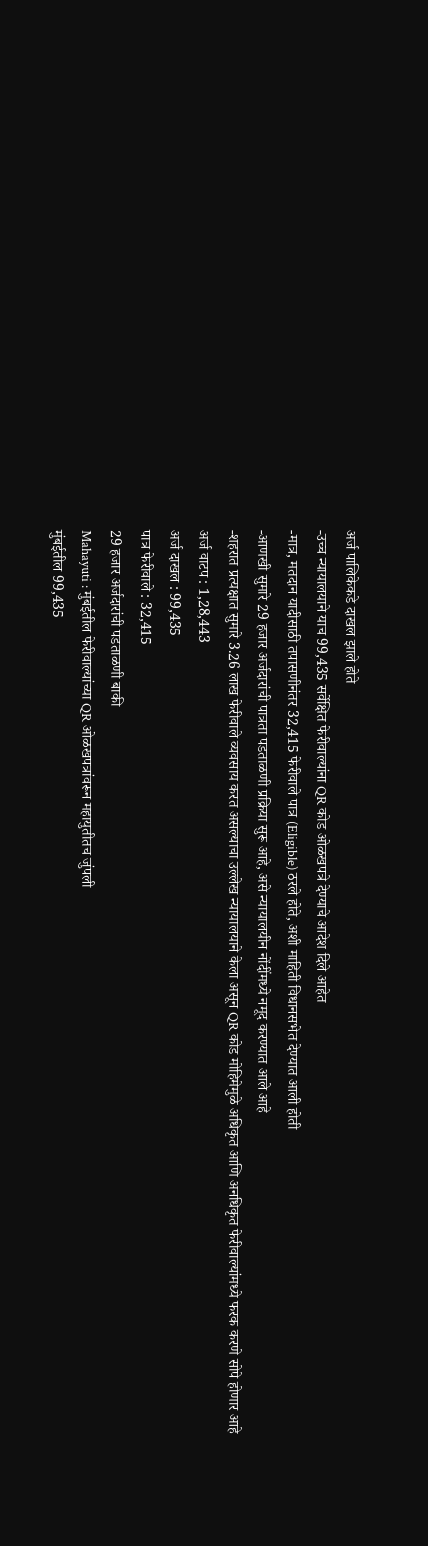अर्ज पालिकेकडे दाखल झाले होते
-उच्च न्यायालयाने याच 99,435 सर्वेक्षित फेरीवाल्यांना QR कोड ओळखपत्रे देण्याचे आदेश दिले आहेत
-मात्र, मतदान यादीसाठी तपासणीनंतर 32,415 फेरीवाले पात्र (Eligible) ठरले होते, अशी माहिती विधानसभेत देण्यात आली होती
-आणखी सुमारे 29 हजार अर्जदारांची पात्रता पडताळणी प्रक्रिया सुरू आहे, असे न्यायालयीन नोंदींमध्ये नमूद करण्यात आले आहे
-शहरात प्रत्यक्षात सुमारे 3.26 लाख फेरीवाले व्यवसाय करत असल्याचा उल्लेख न्यायालयाने केला असून QR कोड मोहिमेमुळे अधिकृत आणि अनधिकृत फेरीवाल्यांमध्ये फरक करणे सोपे होणार आहे
अर्ज वाटप : 1,28,443
अर्ज दाखल : 99,435
पात्र फेरीवाले : 32,415
29 हजार अर्जदारांची पडताळणी बाकी
Mahayuti : मुंबईतील फेरीवाल्यांच्या QR ओळखपत्रांवरून महायुतीतच जुंपली
मुंबईतील 99,435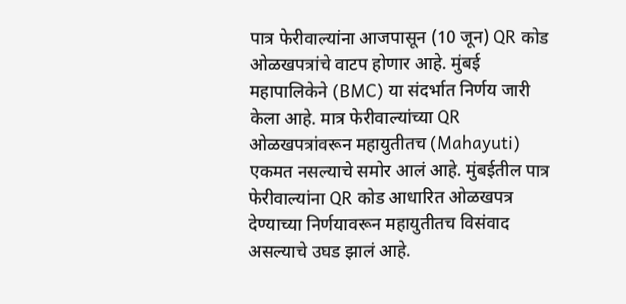पात्र फेरीवाल्यांना आजपासून (10 जून) QR कोड ओळखपत्रांचे वाटप होणार आहे. मुंबई महापालिकेने (BMC) या संदर्भात निर्णय जारी केला आहे. मात्र फेरीवाल्यांच्या QR ओळखपत्रांवरून महायुतीतच (Mahayuti) एकमत नसल्याचे समोर आलं आहे. मुंबईतील पात्र फेरीवाल्यांना QR कोड आधारित ओळखपत्र देण्याच्या निर्णयावरून महायुतीतच विसंवाद असल्याचे उघड झालं आहे.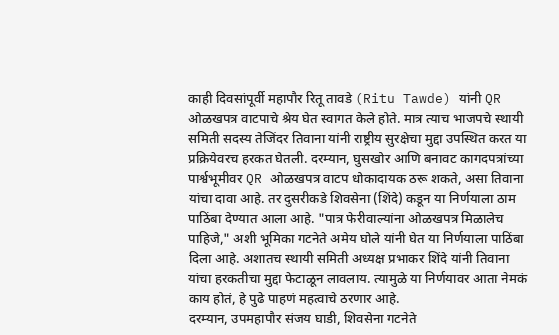काही दिवसांपूर्वी महापौर रितू तावडे (Ritu Tawde) यांनी QR ओळखपत्र वाटपाचे श्रेय घेत स्वागत केले होते. मात्र त्याच भाजपचे स्थायी समिती सदस्य तेजिंदर तिवाना यांनी राष्ट्रीय सुरक्षेचा मुद्दा उपस्थित करत या प्रक्रियेवरच हरकत घेतली. दरम्यान, घुसखोर आणि बनावट कागदपत्रांच्या पार्श्वभूमीवर QR ओळखपत्र वाटप धोकादायक ठरू शकते, असा तिवाना यांचा दावा आहे. तर दुसरीकडे शिवसेना (शिंदे) कडून या निर्णयाला ठाम पाठिंबा देण्यात आला आहे. "पात्र फेरीवाल्यांना ओळखपत्र मिळालेच पाहिजे," अशी भूमिका गटनेते अमेय घोले यांनी घेत या निर्णयाला पाठिंबा दिला आहे. अशातच स्थायी समिती अध्यक्ष प्रभाकर शिंदे यांनी तिवाना यांचा हरकतीचा मुद्दा फेटाळून लावलाय. त्यामुळे या निर्णयावर आता नेमकं काय होतं, हे पुढे पाहणं महत्वाचे ठरणार आहे.
दरम्यान, उपमहापौर संजय घाडी, शिवसेना गटनेते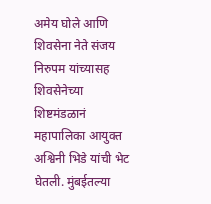अमेय घोले आणि शिवसेना नेते संजय निरुपम यांच्यासह शिवसेनेच्या शिष्टमंडळानं महापालिका आयुक्त अश्विनी भिडे यांची भेट घेतली. मुंबईतल्या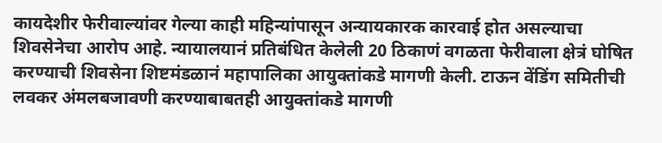कायदेशीर फेरीवाल्यांवर गेल्या काही महिन्यांपासून अन्यायकारक कारवाई होत असल्याचा शिवसेनेचा आरोप आहे. न्यायालयानं प्रतिबंधित केलेली 20 ठिकाणं वगळता फेरीवाला क्षेत्रं घोषित करण्याची शिवसेना शिष्टमंडळानं महापालिका आयुक्तांकडे मागणी केली. टाऊन वेंडिंग समितीची लवकर अंमलबजावणी करण्याबाबतही आयुक्तांकडे मागणी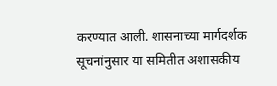करण्यात आली. शासनाच्या मार्गदर्शक सूचनांनुसार या समितीत अशासकीय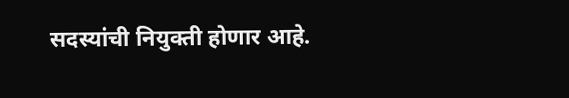सदस्यांची नियुक्ती होणार आहे.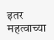इतर महत्वाच्या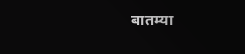बातम्या